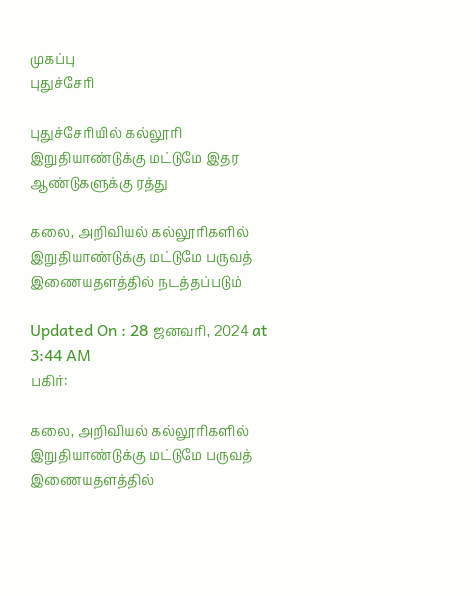முகப்பு
புதுச்சேரி

புதுச்சேரியில் கல்லூரி இறுதியாண்டுக்கு மட்டுமே இதர ஆண்டுகளுக்கு ரத்து

கலை, அறிவியல் கல்லூரிகளில் இறுதியாண்டுக்கு மட்டுமே பருவத் இணையதளத்தில் நடத்தப்படும்

Updated On : 28 ஜனவரி, 2024 at 3:44 AM
பகிர்:

கலை, அறிவியல் கல்லூரிகளில் இறுதியாண்டுக்கு மட்டுமே பருவத் இணையதளத்தில்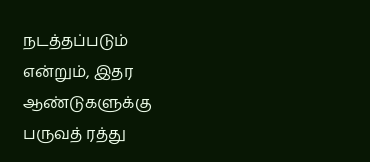நடத்தப்படும் என்றும், இதர ஆண்டுகளுக்கு பருவத் ரத்து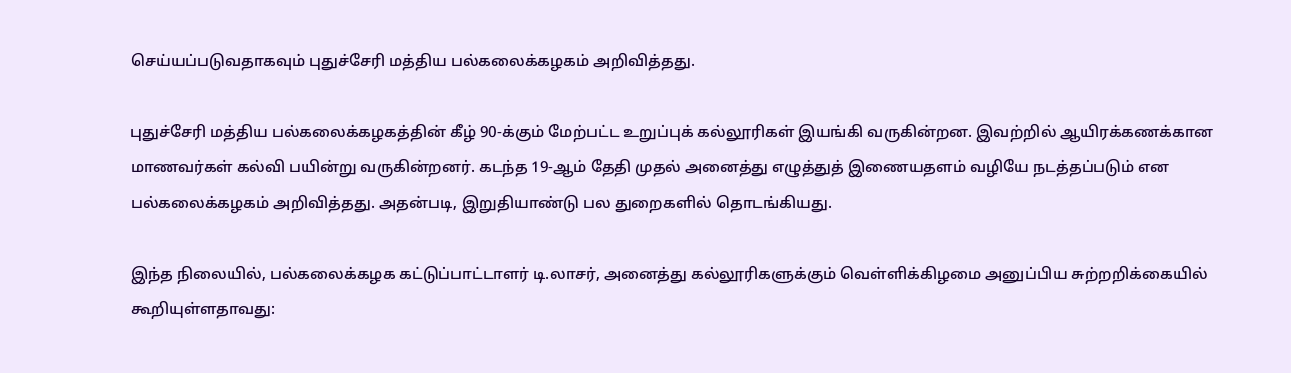செய்யப்படுவதாகவும் புதுச்சேரி மத்திய பல்கலைக்கழகம் அறிவித்தது.

புதுச்சேரி மத்திய பல்கலைக்கழகத்தின் கீழ் 90-க்கும் மேற்பட்ட உறுப்புக் கல்லூரிகள் இயங்கி வருகின்றன. இவற்றில் ஆயிரக்கணக்கான மாணவர்கள் கல்வி பயின்று வருகின்றனர். கடந்த 19-ஆம் தேதி முதல் அனைத்து எழுத்துத் இணையதளம் வழியே நடத்தப்படும் என பல்கலைக்கழகம் அறிவித்தது. அதன்படி, இறுதியாண்டு பல துறைகளில் தொடங்கியது.

இந்த நிலையில், பல்கலைக்கழக கட்டுப்பாட்டாளர் டி.லாசர், அனைத்து கல்லூரிகளுக்கும் வெள்ளிக்கிழமை அனுப்பிய சுற்றறிக்கையில் கூறியுள்ளதாவது: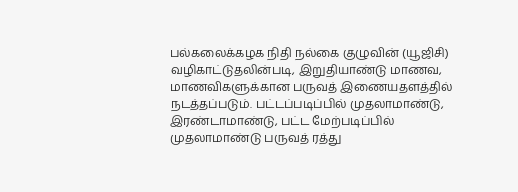பல்கலைக்கழக நிதி நல்கை குழுவின் (யூஜிசி) வழிகாட்டுதலின்படி, இறுதியாண்டு மாணவ, மாணவிகளுக்கான பருவத் இணையதளத்தில் நடத்தப்படும். பட்டப்படிப்பில் முதலாமாண்டு, இரண்டாமாண்டு, பட்ட மேற்படிப்பில் முதலாமாண்டு பருவத் ரத்து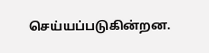செய்யப்படுகின்றன.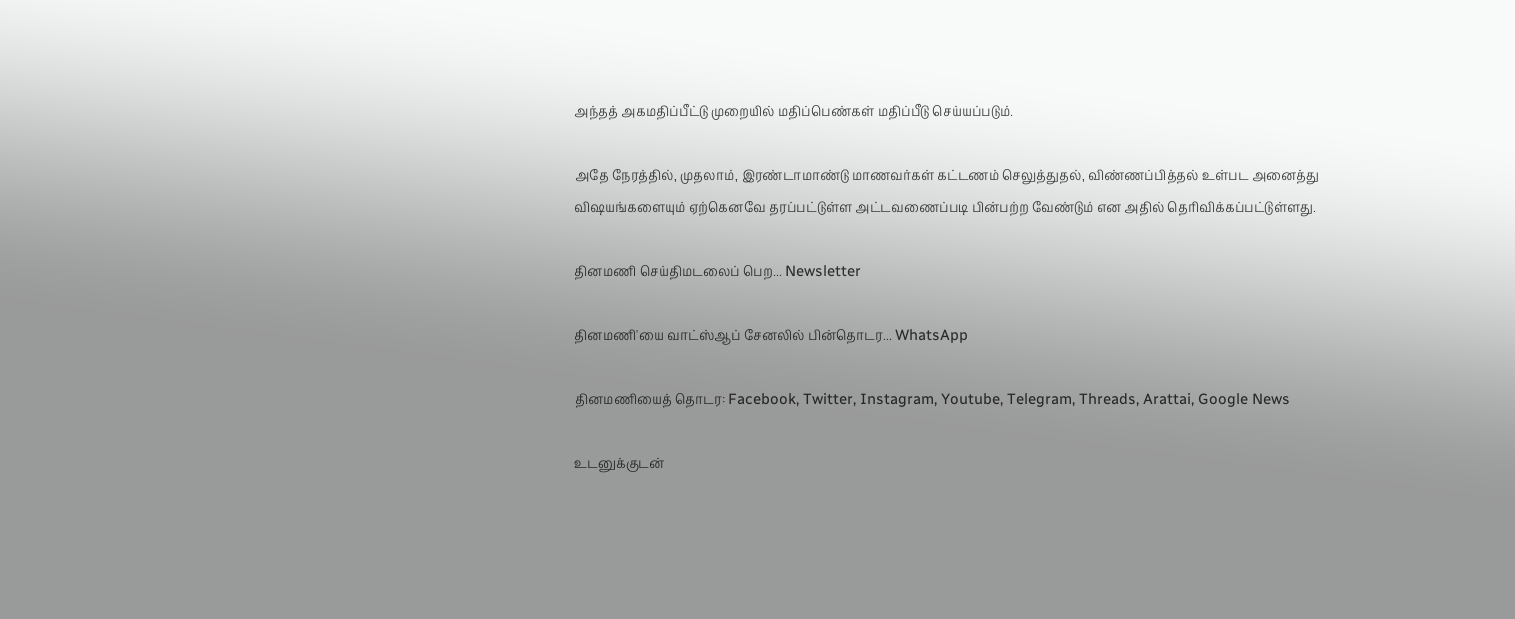அந்தத் அகமதிப்பீட்டு முறையில் மதிப்பெண்கள் மதிப்பீடு செய்யப்படும்.

அதே நேரத்தில், முதலாம், இரண்டாமாண்டு மாணவர்கள் கட்டணம் செலுத்துதல், விண்ணப்பித்தல் உள்பட அனைத்து விஷயங்களையும் ஏற்கெனவே தரப்பட்டுள்ள அட்டவணைப்படி பின்பற்ற வேண்டும் என அதில் தெரிவிக்கப்பட்டுள்ளது.

தினமணி செய்திமடலைப் பெற... Newsletter

தினமணி'யை வாட்ஸ்ஆப் சேனலில் பின்தொடர... WhatsApp

தினமணியைத் தொடர: Facebook, Twitter, Instagram, Youtube, Telegram, Threads, Arattai, Google News

உடனுக்குடன்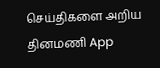செய்திகளை அறிய தினமணி App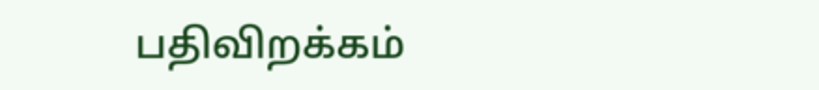பதிவிறக்கம்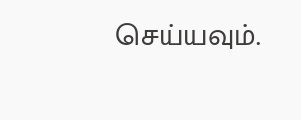செய்யவும்.